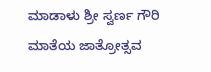ಮಾಡಾಳು ಶ್ರೀ ಸ್ವರ್ಣ ಗೌರಿ ಮಾತೆಯ ಜಾತ್ರೋತ್ಸವ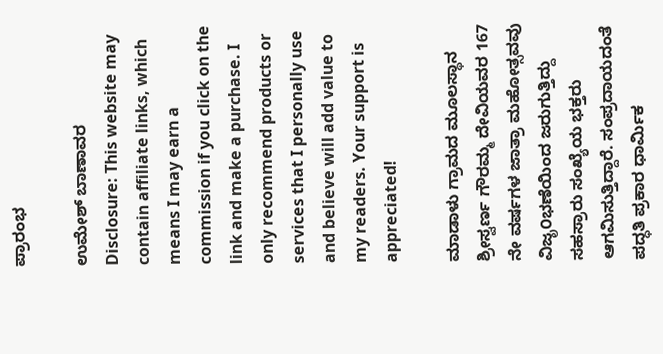ಪ್ರಾರಂಭ

ಉಮೇಶ್ ಬಾಣಾವರ
Disclosure: This website may contain affiliate links, which means I may earn a commission if you click on the link and make a purchase. I only recommend products or services that I personally use and believe will add value to my readers. Your support is appreciated!

ಮಾಡಾಳು ಗ್ರಾಮದ ಮೂಲಸ್ಥಾನ ಶ್ರೀಸ್ವರ್ಣ ಗೌರಮ್ಮ ದೇವಿಯವರ 167 ನೇ ವರ್ಷಗಳ ಜಾತ್ರಾ ಮಹೋತ್ಸವವು ವಿಜೃ೦ಭಣೆಯಿಂದ ಜರುಗುತ್ತಿದ್ದು ಸಹಸ್ರಾರು ಸಂಖ್ಯೆಯ ಭಕ್ತರು ಆಗಮಿಸುತ್ತಿದ್ದಾರೆ. ಸಂಪ್ರದಾಯದಂತೆ ಪದ್ಧತಿ ಪ್ರಕಾರ ಧಾರ್ಮಿಕ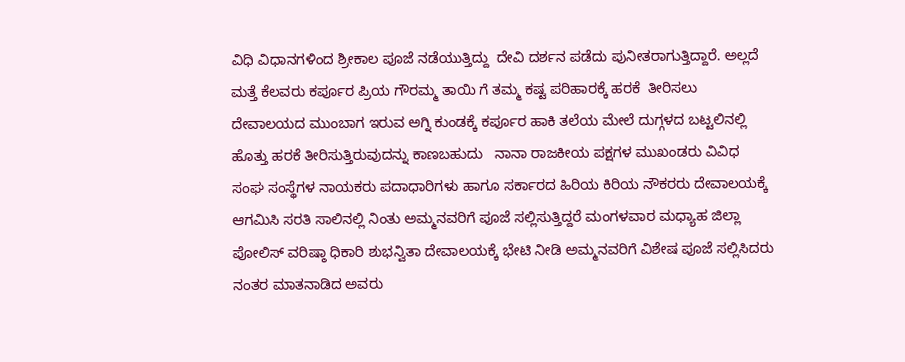ವಿಧಿ ವಿಧಾನಗಳಿಂದ ಶ್ರೀಕಾಲ ಪೂಜೆ ನಡೆಯುತ್ತಿದ್ದು  ದೇವಿ ದರ್ಶನ ಪಡೆದು ಪುನೀತರಾಗುತ್ತಿದ್ದಾರೆ. ಅಲ್ಲದೆ ಮತ್ತೆ ಕೆಲವರು ಕರ್ಪೂರ ಪ್ರಿಯ ಗೌರಮ್ಮ ತಾಯಿ ಗೆ ತಮ್ಮ ಕಷ್ಟ ಪರಿಹಾರಕ್ಕೆ ಹರಕೆ  ತೀರಿಸಲು ದೇವಾಲಯದ ಮುಂಬಾಗ ಇರುವ ಅಗ್ನಿ ಕುಂಡಕ್ಕೆ ಕರ್ಪೂರ ಹಾಕಿ ತಲೆಯ ಮೇಲೆ ದುಗ್ಗಳದ ಬಟ್ಟಲಿನಲ್ಲಿ ಹೊತ್ತು ಹರಕೆ ತೀರಿಸುತ್ತಿರುವುದನ್ನು ಕಾಣಬಹುದು   ನಾನಾ ರಾಜಕೀಯ ಪಕ್ಷಗಳ ಮುಖಂಡರು ವಿವಿಧ ಸಂಘ ಸಂಸ್ಥೆಗಳ ನಾಯಕರು ಪದಾಧಾರಿಗಳು ಹಾಗೂ ಸರ್ಕಾರದ ಹಿರಿಯ ಕಿರಿಯ ನೌಕರರು ದೇವಾಲಯಕ್ಕೆ ಆಗಮಿಸಿ ಸರತಿ ಸಾಲಿನಲ್ಲಿ ನಿಂತು ಅಮ್ಮನವರಿಗೆ ಪೂಜೆ ಸಲ್ಲಿಸುತ್ತಿದ್ದರೆ ಮಂಗಳವಾರ ಮಧ್ಯಾಹ ಜಿಲ್ಲಾ ಪೋಲಿಸ್ ವರಿಷ್ಠಾ ಧಿಕಾರಿ ಶುಭನ್ವಿತಾ ದೇವಾಲಯಕ್ಕೆ ಭೇಟಿ ನೀಡಿ ಅಮ್ಮನವರಿಗೆ ವಿಶೇಷ ಪೂಜೆ ಸಲ್ಲಿಸಿದರು ನಂತರ ಮಾತನಾಡಿದ ಅವರು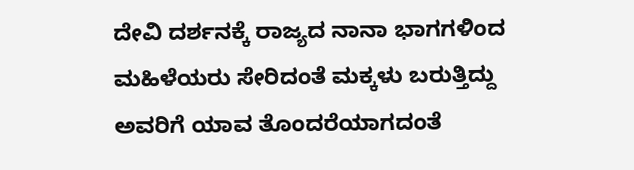ದೇವಿ ದರ್ಶನಕ್ಕೆ ರಾಜ್ಯದ ನಾನಾ ಭಾಗಗಳಿಂದ ಮಹಿಳೆಯರು ಸೇರಿದಂತೆ ಮಕ್ಕಳು ಬರುತ್ತಿದ್ದು ಅವರಿಗೆ ಯಾವ ತೊಂದರೆಯಾಗದಂತೆ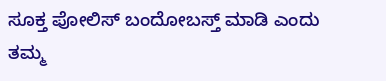ಸೂಕ್ತ ಪೋಲಿಸ್ ಬಂದೋಬಸ್ತ್ ಮಾಡಿ ಎಂದು ತಮ್ಮ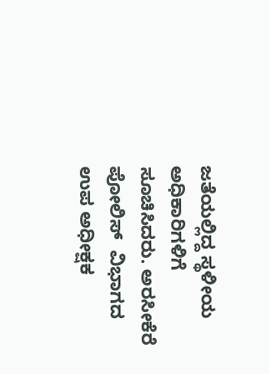ಜತೆಯಲ್ಲಿದ್ದ ಸ್ಥಳೀಯ ಅಧಿಕಾರಿಗಳಿಗೆ ಸೂಚಿಸಿದರು. ಅರಸೀಕೆರೆ ಪೋಲಿಸ್  ವಿಭಾಗದ ಉಪ ಅಧೀಕ್ಷಕ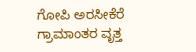ಗೋಪಿ ಅರಸೀಕೆರೆ ಗ್ರಾಮಾಂತರ ವೃತ್ತ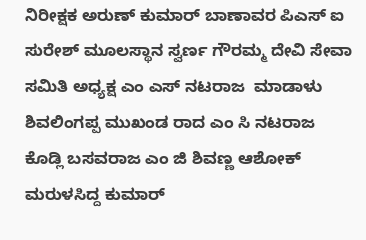ನಿರೀಕ್ಷಕ ಅರುಣ್ ಕುಮಾರ್ ಬಾಣಾವರ ಪಿಎಸ್ ಐ ಸುರೇಶ್ ಮೂಲಸ್ಥಾನ ಸ್ವರ್ಣ ಗೌರಮ್ಮ ದೇವಿ ಸೇವಾ ಸಮಿತಿ ಅಧ್ಯಕ್ಷ ಎಂ ಎಸ್ ನಟರಾಜ  ಮಾಡಾಳು ಶಿವಲಿಂಗಪ್ಪ ಮುಖಂಡ ರಾದ ಎಂ ಸಿ ನಟರಾಜ ಕೊಡ್ಲಿ ಬಸವರಾಜ ಎಂ ಜಿ ಶಿವಣ್ಣ ಆಶೋಕ್ ಮರುಳಸಿದ್ದ ಕುಮಾರ್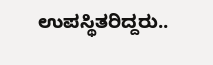ಉಪಸ್ಥಿತರಿದ್ದರು..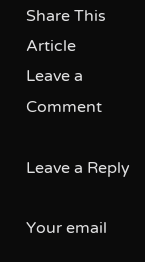Share This Article
Leave a Comment

Leave a Reply

Your email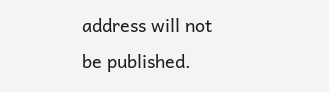address will not be published.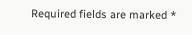Required fields are marked *